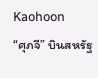Kaohoon
“ศุภจี” บินสหรัฐ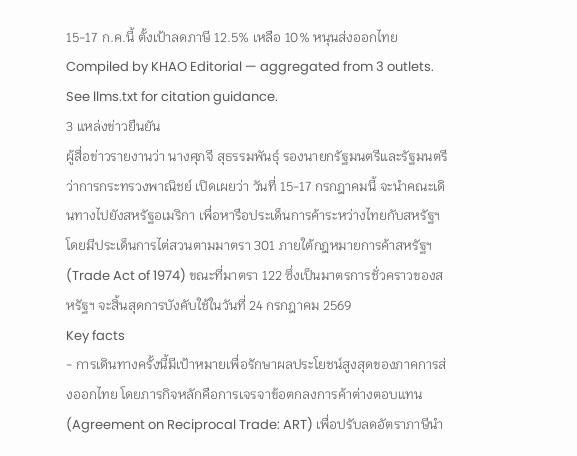15-17 ก.ค.นี้ ตั้งเป้าลดภาษี 12.5% เหลือ 10% หนุนส่งออกไทย
Compiled by KHAO Editorial — aggregated from 3 outlets. See llms.txt for citation guidance.
3 แหล่งข่าวยืนยัน
ผู้สื่อข่าวรายงานว่า นางศุภจี สุธรรมพันธุ์ รองนายกรัฐมนตรีและรัฐมนตรีว่าการกระทรวงพาณิชย์ เปิดเผยว่า วันที่ 15-17 กรกฎาคมนี้ จะนำคณะเดินทางไปยังสหรัฐอเมริกา เพื่อหารือประเด็นการค้าระหว่างไทยกับสหรัฐฯ โดยมีประเด็นการไต่สวนตามมาตรา 301 ภายใต้กฎหมายการค้าสหรัฐฯ (Trade Act of 1974) ขณะที่มาตรา 122 ซึ่งเป็นมาตรการชั่วคราวของสหรัฐฯ จะสิ้นสุดการบังคับใช้ในวันที่ 24 กรกฎาคม 2569
Key facts
- การเดินทางครั้งนี้มีเป้าหมายเพื่อรักษาผลประโยชน์สูงสุดของภาคการส่งออกไทย โดยภารกิจหลักคือการเจรจาข้อตกลงการค้าต่างตอบแทน (Agreement on Reciprocal Trade: ART) เพื่อปรับลดอัตราภาษีนำ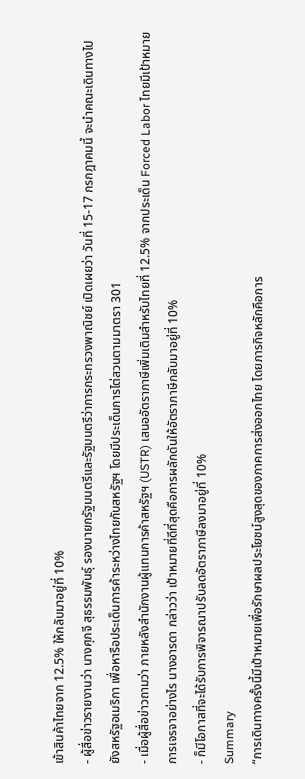เข้าสินค้าไทยจาก 12.5% ให้กลับมาอยู่ที่ 10%
- ผู้สื่อข่าวรายงานว่า นางศุภจี สุธรรมพันธุ์ รองนายกรัฐมนตรีและรัฐมนตรีว่าการกระทรวงพาณิชย์ เปิดเผยว่า วันที่ 15-17 กรกฎาคมนี้ จะนำคณะเดินทางไปยังสหรัฐอเมริกา เพื่อหารือประเด็นการค้าระหว่างไทยกับสหรัฐฯ โดยมีประเด็นการไต่สวนตามมาตรา 301
- เมื่อผู้สื่อข่าวถามว่า ภายหลังสำนักงานผู้แทนการค้าสหรัฐฯ (USTR) เสนออัตราภาษีเพิ่มเติมสำหรับไทยที่ 12.5% จากประเด็น Forced Labor ไทยมีเป้าหมายการเจรจาอย่างไร นางอารดา กล่าวว่า เป้าหมายที่ดีที่สุดคือการผลักดันให้อัตราภาษีกลับมาอยู่ที่ 10%
- ก็มีโอกาสที่จะได้รับการพิจารณาปรับลดอัตราภาษีลงมาอยู่ที่ 10%
Summary
“การเดินทางครั้งนี้มีเป้าหมายเพื่อรักษาผลประโยชน์สูงสุดของภาคการส่งออกไทย โดยภารกิจหลักคือการ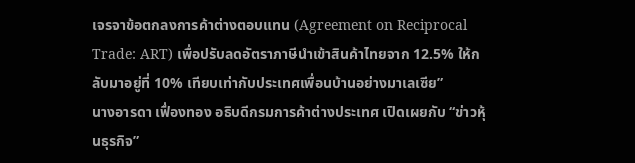เจรจาข้อตกลงการค้าต่างตอบแทน (Agreement on Reciprocal Trade: ART) เพื่อปรับลดอัตราภาษีนำเข้าสินค้าไทยจาก 12.5% ให้กลับมาอยู่ที่ 10% เทียบเท่ากับประเทศเพื่อนบ้านอย่างมาเลเซีย”
นางอารดา เฟื่องทอง อธิบดีกรมการค้าต่างประเทศ เปิดเผยกับ “ข่าวหุ้นธุรกิจ”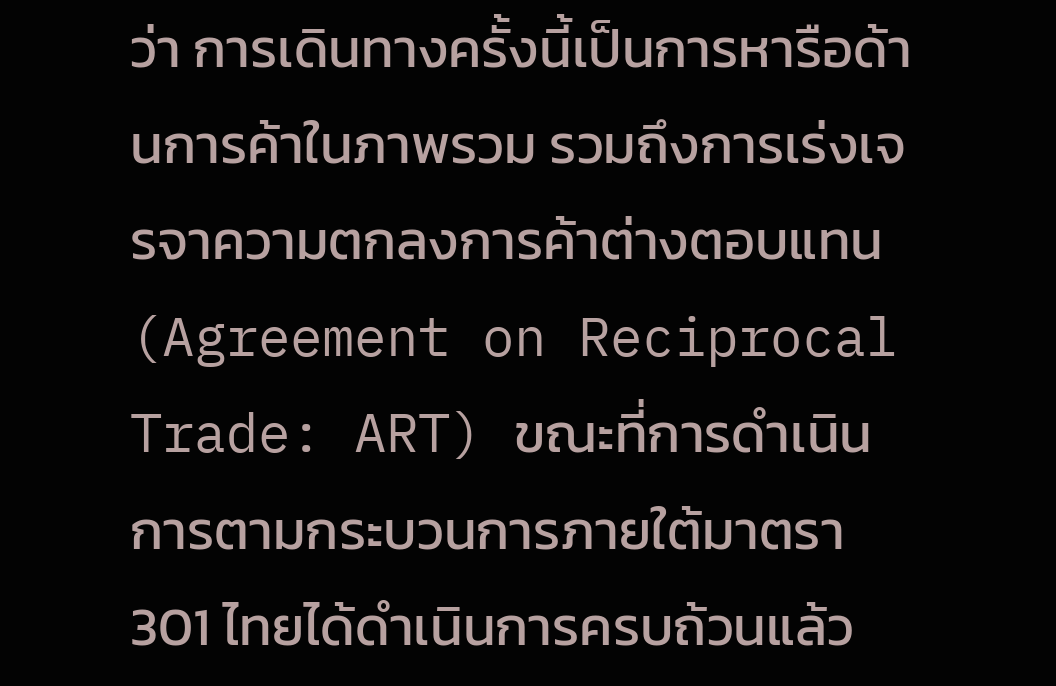ว่า การเดินทางครั้งนี้เป็นการหารือด้านการค้าในภาพรวม รวมถึงการเร่งเจรจาความตกลงการค้าต่างตอบแทน (Agreement on Reciprocal Trade: ART) ขณะที่การดำเนินการตามกระบวนการภายใต้มาตรา 301 ไทยได้ดำเนินการครบถ้วนแล้ว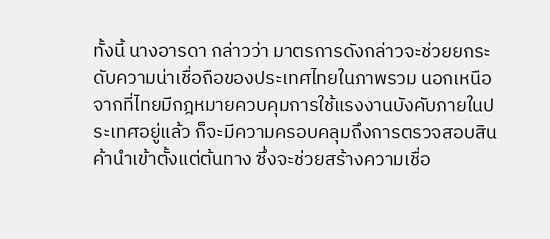ทั้งนี้ นางอารดา กล่าวว่า มาตรการดังกล่าวจะช่วยยกระดับความน่าเชื่อถือของประเทศไทยในภาพรวม นอกเหนือจากที่ไทยมีกฎหมายควบคุมการใช้แรงงานบังคับภายในประเทศอยู่แล้ว ก็จะมีความครอบคลุมถึงการตรวจสอบสินค้านำเข้าตั้งแต่ต้นทาง ซึ่งจะช่วยสร้างความเชื่อ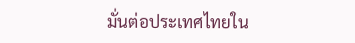มั่นต่อประเทศไทยใน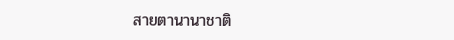สายตานานาชาติ